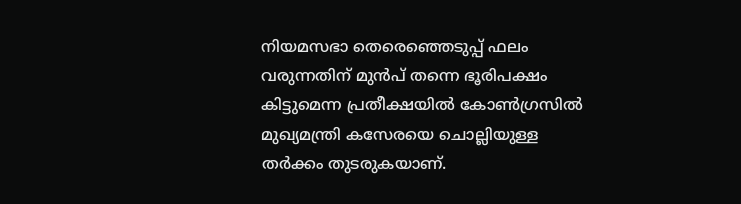നിയമസഭാ തെരെഞ്ഞെടുപ്പ് ഫലം വരുന്നതിന് മുൻപ് തന്നെ ഭൂരിപക്ഷം കിട്ടുമെന്ന പ്രതീക്ഷയിൽ കോൺഗ്രസിൽ മുഖ്യമന്ത്രി കസേരയെ ചൊല്ലിയുള്ള തർക്കം തുടരുകയാണ്.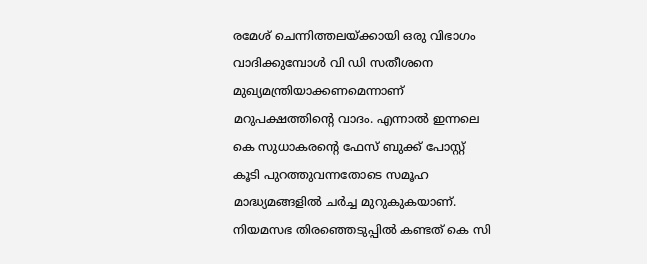രമേശ് ചെന്നിത്തലയ്ക്കായി ഒരു വിഭാഗം വാദിക്കുമ്പോൾ വി ഡി സതീശനെ മുഖ്യമന്ത്രിയാക്കണമെന്നാണ് മറുപക്ഷത്തിന്റെ വാദം. എന്നാൽ ഇന്നലെ കെ സുധാകരന്റെ ഫേസ് ബുക്ക് പോസ്റ്റ് കൂടി പുറത്തുവന്നതോടെ സമൂഹ മാദ്ധ്യമങ്ങളിൽ ചർച്ച മുറുകുകയാണ്.
നിയമസഭ തിരഞ്ഞെടുപ്പിൽ കണ്ടത് കെ സി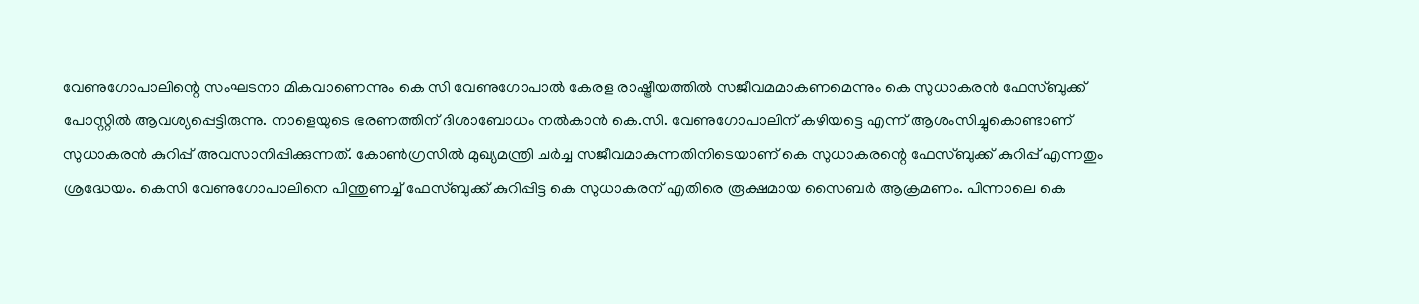വേണുഗോപാലിന്റെ സംഘടനാ മികവാണെന്നും കെ സി വേണുഗോപാൽ കേരള രാഷ്ട്രീയത്തിൽ സജീവമമാകണമെന്നും കെ സുധാകരൻ ഫേസ്ബുക്ക് പോസ്റ്റിൽ ആവശ്യപ്പെട്ടിരുന്നു. നാളെയുടെ ഭരണത്തിന് ദിശാബോധം നൽകാൻ കെ.സി. വേണുഗോപാലിന് കഴിയട്ടെ എന്ന് ആശംസിച്ചുകൊണ്ടാണ് സുധാകരൻ കുറിപ്പ് അവസാനിപ്പിക്കുന്നത്. കോൺഗ്രസിൽ മുഖ്യമന്ത്രി ചർച്ച സജീവമാകുന്നതിനിടെയാണ് കെ സുധാകരന്റെ ഫേസ്ബുക്ക് കുറിപ്പ് എന്നതും ശ്രദ്ധേയം. കെസി വേണുഗോപാലിനെ പിന്തുണച്ച് ഫേസ്ബുക്ക് കുറിപ്പിട്ട കെ സുധാകരന് എതിരെ രൂക്ഷമായ സൈബർ ആക്രമണം. പിന്നാലെ കെ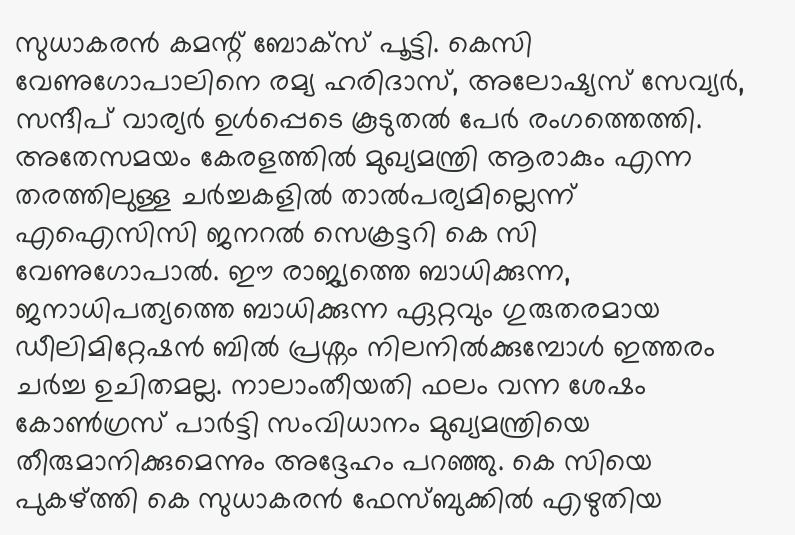സുധാകരൻ കമന്റ് ബോക്സ് പൂട്ടി. കെസി വേണുഗോപാലിനെ രമ്യ ഹരിദാസ്, അലോഷ്യസ് സേവ്യർ, സന്ദീപ് വാര്യർ ഉൾപ്പെടെ കൂടുതൽ പേർ രംഗത്തെത്തി.
അതേസമയം കേരളത്തിൽ മുഖ്യമന്ത്രി ആരാകും എന്ന തരത്തിലുള്ള ചർച്ചകളിൽ താൽപര്യമില്ലെന്ന് എഐസിസി ജനറൽ സെക്രട്ടറി കെ സി വേണുഗോപാൽ. ഈ രാജ്യത്തെ ബാധിക്കുന്ന, ജനാധിപത്യത്തെ ബാധിക്കുന്ന ഏറ്റവും ഗുരുതരമായ ഡീലിമിറ്റേഷൻ ബിൽ പ്രശ്നം നിലനിൽക്കുമ്പോൾ ഇത്തരം ചർച്ച ഉചിതമല്ല. നാലാംതീയതി ഫലം വന്ന ശേഷം കോൺഗ്രസ് പാർട്ടി സംവിധാനം മുഖ്യമന്ത്രിയെ തീരുമാനിക്കുമെന്നും അദ്ദേഹം പറഞ്ഞു. കെ സിയെ പുകഴ്ത്തി കെ സുധാകരൻ ഫേസ്ബുക്കിൽ എഴുതിയ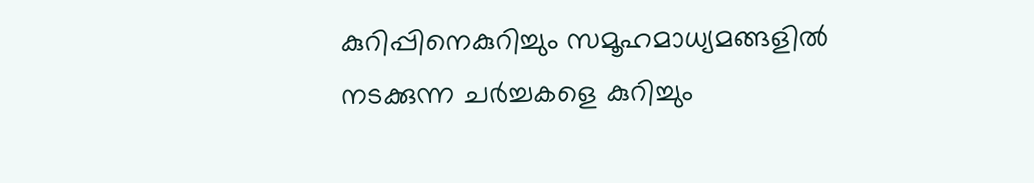കുറിപ്പിനെകുറിച്ചും സമൂഹമാധ്യമങ്ങളിൽ നടക്കുന്ന ചർച്ചകളെ കുറിച്ചും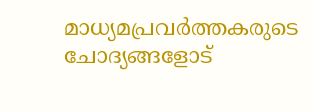മാധ്യമപ്രവർത്തകരുടെ ചോദ്യങ്ങളോട്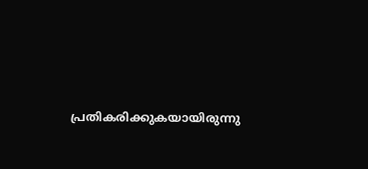പ്രതികരിക്കുകയായിരുന്നു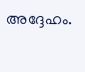അദ്ദേഹം.